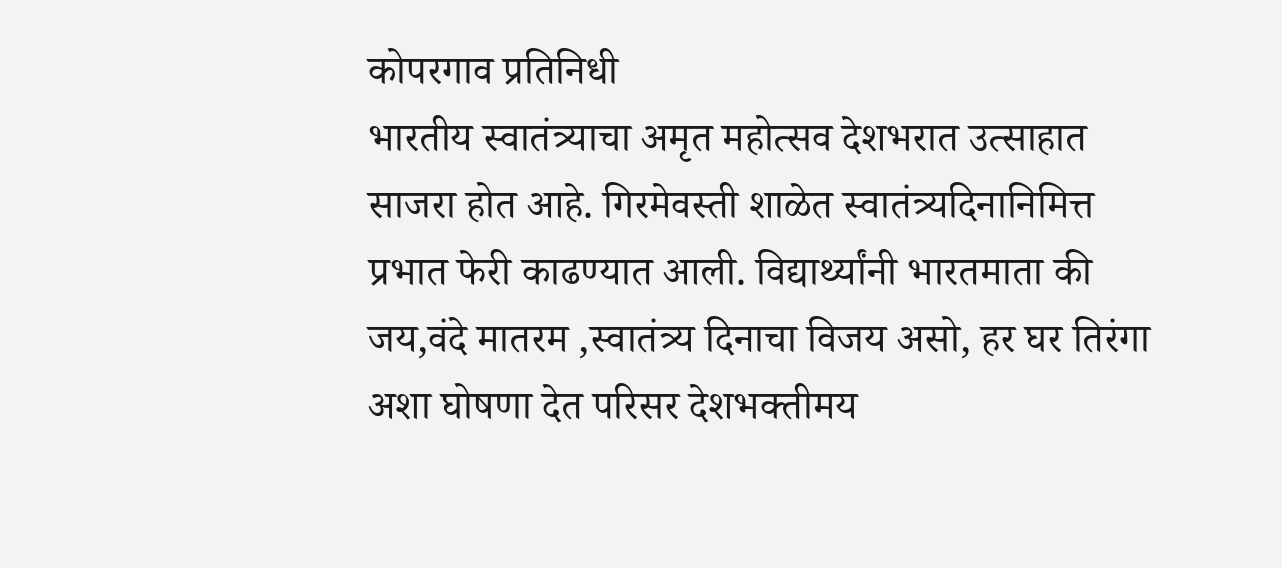कोपरगाव प्रतिनिधी
भारतीय स्वातंत्र्याचा अमृत महोत्सव देशभरात उत्साहात साजरा होत आहे. गिरमेवस्ती शाळेत स्वातंत्र्यदिनानिमित्त प्रभात फेरी काढण्यात आली. विद्यार्थ्यांनी भारतमाता की जय,वंदे मातरम ,स्वातंत्र्य दिनाचा विजय असो, हर घर तिरंगा अशा घोषणा देत परिसर देशभक्तीमय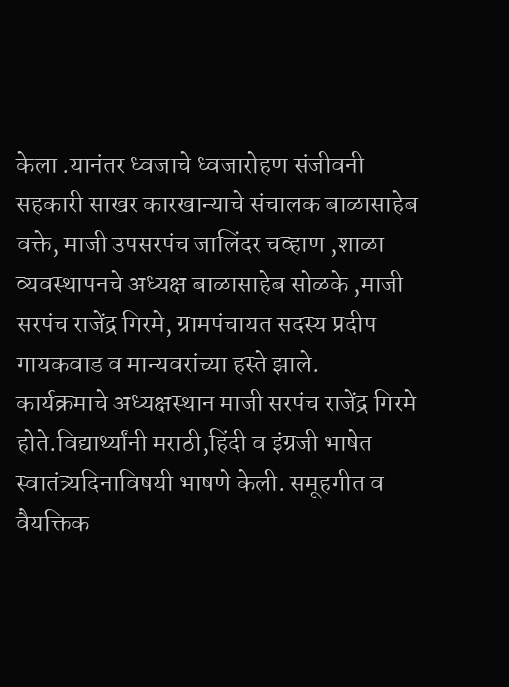केला .यानंतर ध्वजाचे ध्वजारोहण संजीवनी सहकारी साखर कारखान्याचे संचालक बाळासाहेब वक्ते, माजी उपसरपंच जालिंदर चव्हाण ,शाळा व्यवस्थापनचे अध्यक्ष बाळासाहेब सोळके ,माजी सरपंच राजेंद्र गिरमे, ग्रामपंचायत सदस्य प्रदीप गायकवाड व मान्यवरांच्या हस्ते झाले.
कार्यक्रमाचे अध्यक्षस्थान माजी सरपंच राजेंद्र गिरमे होते.विद्यार्थ्यांनी मराठी,हिंदी व इंग्रजी भाषेत स्वातंत्र्यदिनाविषयी भाषणे केली. समूहगीत व वैयक्तिक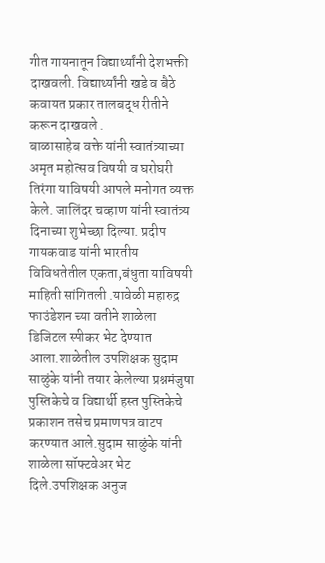गीत गायनातून विद्यार्थ्यांनी देशभक्ती दाखवली. विद्यार्थ्यांनी खडे व बैठे कवायत प्रकार तालबद्ध रीतीने करून दाखवले .
बाळासाहेब वक्ते यांनी स्वातंत्र्याच्या अमृत महोत्सव विषयी व घरोघरी तिरंगा याविषयी आपले मनोगत व्यक्त केले. जालिंदर चव्हाण यांनी स्वातंत्र्य दिनाच्या शुभेच्छा दिल्या. प्रदीप गायकवाड यांनी भारतीय विविधतेतील एकता,बंधुता याविषयी माहिती सांगितली .यावेळी महारुद्र फाउंडेशन च्या वतीने शाळेला डिजिटल स्पीकर भेट देण्यात आला.शाळेतील उपशिक्षक सुदाम साळुंके यांनी तयार केलेल्या प्रश्नमंजुषा पुस्तिकेचे व विद्यार्थी हस्त पुस्तिकेचे प्रकाशन तसेच प्रमाणपत्र वाटप करण्यात आले.सुदाम साळुंके यांनी शाळेला सॉफ्टवेअर भेट दिले.उपशिक्षक अनुज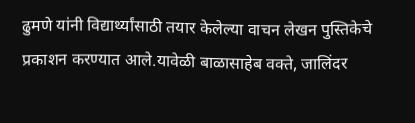ढुमणे यांनी विद्यार्थ्यांसाठी तयार केलेल्या वाचन लेखन पुस्तिकेचे प्रकाशन करण्यात आले.यावेळी बाळासाहेब वक्ते, जालिंदर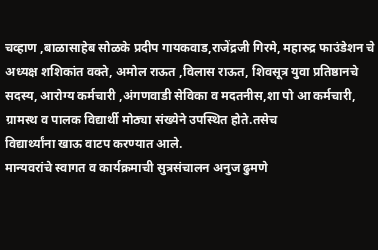चव्हाण ,बाळासाहेब सोळके प्रदीप गायकवाड,राजेंद्रजी गिरमे, महारुद्र फाउंडेशन चे अध्यक्ष शशिकांत वक्ते, अमोल राऊत ,विलास राऊत, शिवसूत्र युवा प्रतिष्ठानचे सदस्य, आरोग्य कर्मचारी ,अंगणवाडी सेविका व मदतनीस,शा पो आ कर्मचारी, ग्रामस्थ व पालक विद्यार्थी मोठ्या संख्येने उपस्थित होते.तसेच
विद्यार्थ्यांना खाऊ वाटप करण्यात आले.
मान्यवरांचे स्वागत व कार्यक्रमाची सुत्रसंचालन अनुज ढुमणे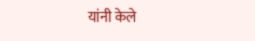यांनी केले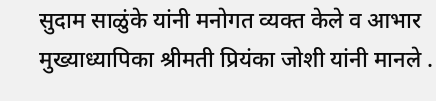सुदाम साळुंके यांनी मनोगत व्यक्त केले व आभार मुख्याध्यापिका श्रीमती प्रियंका जोशी यांनी मानले .